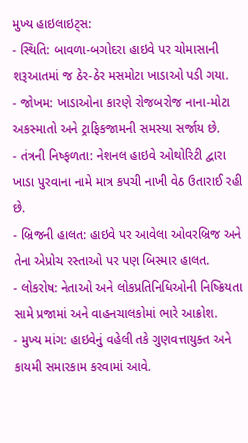મુખ્ય હાઇલાઇટ્સ:
- સ્થિતિ: બાવળા-બગોદરા હાઇવે પર ચોમાસાની શરૂઆતમાં જ ઠેર-ઠેર મસમોટા ખાડાઓ પડી ગયા.
- જોખમ: ખાડાઓના કારણે રોજબરોજ નાના-મોટા અકસ્માતો અને ટ્રાફિકજામની સમસ્યા સર્જાય છે.
- તંત્રની નિષ્ફળતા: નેશનલ હાઇવે ઓથોરિટી દ્વારા ખાડા પુરવાના નામે માત્ર કપચી નાખી વેઠ ઉતારાઈ રહી છે.
- બ્રિજની હાલત: હાઇવે પર આવેલા ઓવરબ્રિજ અને તેના એપ્રોચ રસ્તાઓ પર પણ બિસ્માર હાલત.
- લોકરોષ: નેતાઓ અને લોકપ્રતિનિધિઓની નિષ્ક્રિયતા સામે પ્રજામાં અને વાહનચાલકોમાં ભારે આક્રોશ.
- મુખ્ય માંગ: હાઇવેનું વહેલી તકે ગુણવત્તાયુક્ત અને કાયમી સમારકામ કરવામાં આવે.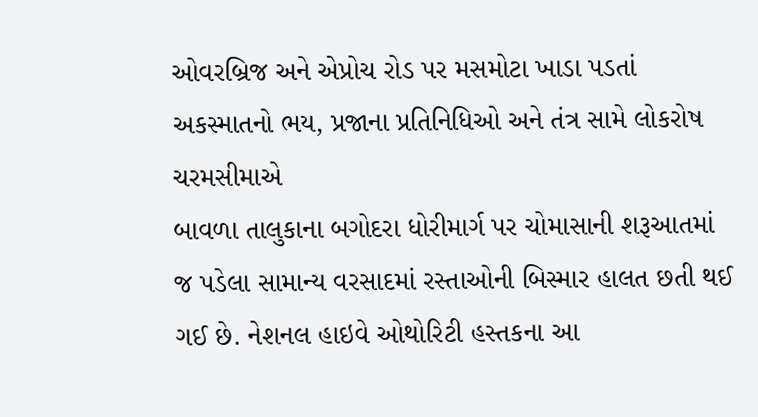ઓવરબ્રિજ અને એપ્રોચ રોડ પર મસમોટા ખાડા પડતાં અકસ્માતનો ભય, પ્રજાના પ્રતિનિધિઓ અને તંત્ર સામે લોકરોષ ચરમસીમાએ
બાવળા તાલુકાના બગોદરા ધોરીમાર્ગ પર ચોમાસાની શરૂઆતમાં જ પડેલા સામાન્ય વરસાદમાં રસ્તાઓની બિસ્માર હાલત છતી થઈ ગઈ છે. નેશનલ હાઇવે ઓથોરિટી હસ્તકના આ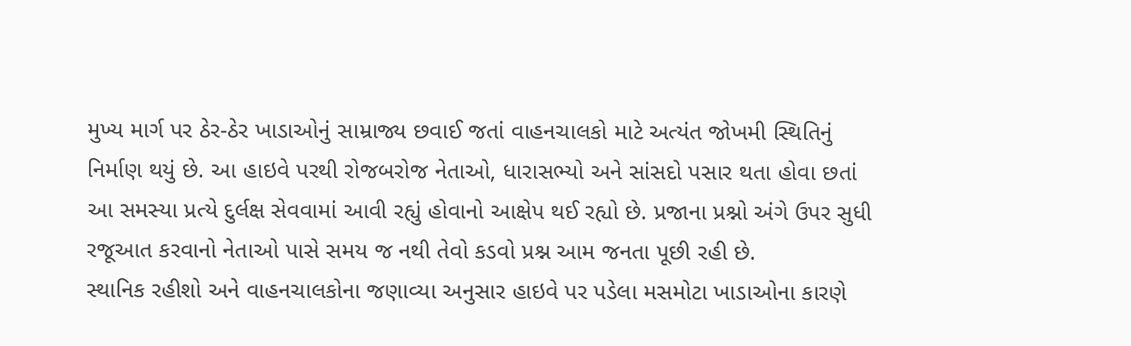મુખ્ય માર્ગ પર ઠેર-ઠેર ખાડાઓનું સામ્રાજ્ય છવાઈ જતાં વાહનચાલકો માટે અત્યંત જોખમી સ્થિતિનું નિર્માણ થયું છે. આ હાઇવે પરથી રોજબરોજ નેતાઓ, ધારાસભ્યો અને સાંસદો પસાર થતા હોવા છતાં આ સમસ્યા પ્રત્યે દુર્લક્ષ સેવવામાં આવી રહ્યું હોવાનો આક્ષેપ થઈ રહ્યો છે. પ્રજાના પ્રશ્નો અંગે ઉપર સુધી રજૂઆત કરવાનો નેતાઓ પાસે સમય જ નથી તેવો કડવો પ્રશ્ન આમ જનતા પૂછી રહી છે.
સ્થાનિક રહીશો અને વાહનચાલકોના જણાવ્યા અનુસાર હાઇવે પર પડેલા મસમોટા ખાડાઓના કારણે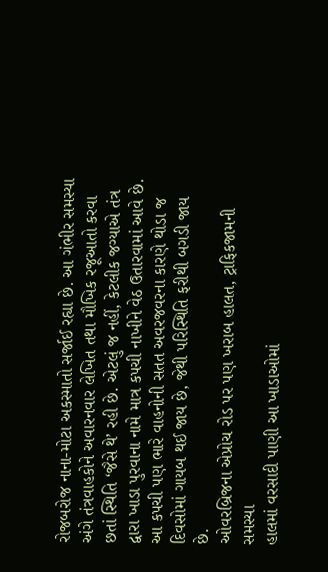રોજબરોજ નાના-મોટા અકસ્માતો સર્જાઈ રહ્યા છે. આ ગંભીર સમસ્યા અંગે તંત્રવાહકોને અવારનવાર લેખિત તથા મૌખિક રજૂઆતો કરવા છતાં સ્થિતિ ‘જૈસે થે’ રહી છે. એટલું જ નહીં, કેટલીક જગ્યાએ તંત્ર દ્વારા ખાડા પુરવાના નામે માત્ર કપચી નાખીને વેઠ ઉતારવામાં આવે છે. આ કપચી પણ ભારે વાહનોની સતત અવરજવરના કારણે થોડા જ દિવસોમાં ગાયબ થઈ જાય છે, જેથી પરિસ્થિતિ ફરીથી બગડી જાય છે.
ઓવરબ્રિજના એપ્રોચ રોડ પર પણ ખરાબ હાલત, ટ્રાફિકજામની સમસ્યા
હાલમાં વરસાદી પાણી આ ખાડાઓમાં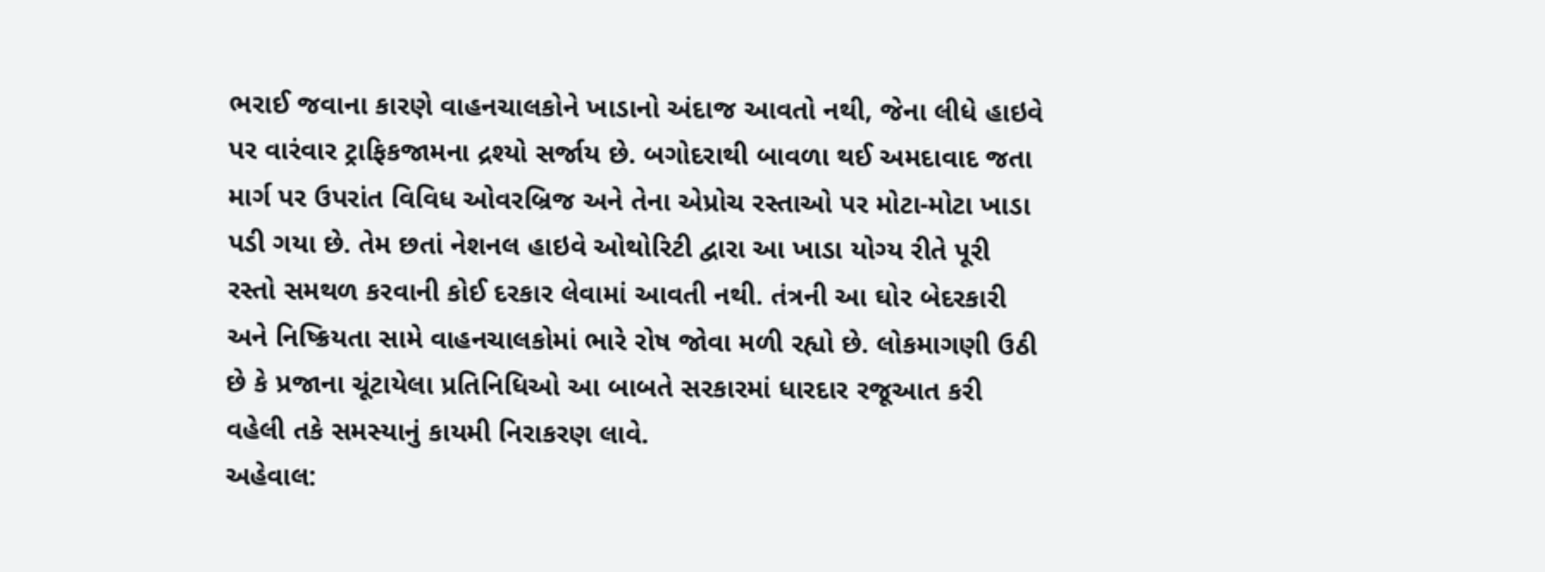ભરાઈ જવાના કારણે વાહનચાલકોને ખાડાનો અંદાજ આવતો નથી, જેના લીધે હાઇવે પર વારંવાર ટ્રાફિકજામના દ્રશ્યો સર્જાય છે. બગોદરાથી બાવળા થઈ અમદાવાદ જતા માર્ગ પર ઉપરાંત વિવિધ ઓવરબ્રિજ અને તેના એપ્રોચ રસ્તાઓ પર મોટા-મોટા ખાડા પડી ગયા છે. તેમ છતાં નેશનલ હાઇવે ઓથોરિટી દ્વારા આ ખાડા યોગ્ય રીતે પૂરી રસ્તો સમથળ કરવાની કોઈ દરકાર લેવામાં આવતી નથી. તંત્રની આ ઘોર બેદરકારી અને નિષ્ક્રિયતા સામે વાહનચાલકોમાં ભારે રોષ જોવા મળી રહ્યો છે. લોકમાગણી ઉઠી છે કે પ્રજાના ચૂંટાયેલા પ્રતિનિધિઓ આ બાબતે સરકારમાં ધારદાર રજૂઆત કરી વહેલી તકે સમસ્યાનું કાયમી નિરાકરણ લાવે.
અહેવાલ: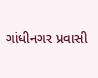ગાંધીનગર પ્રવાસી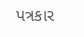પત્રકાર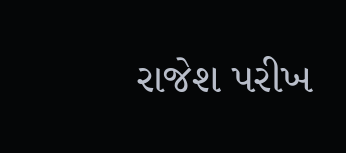રાજેશ પરીખ